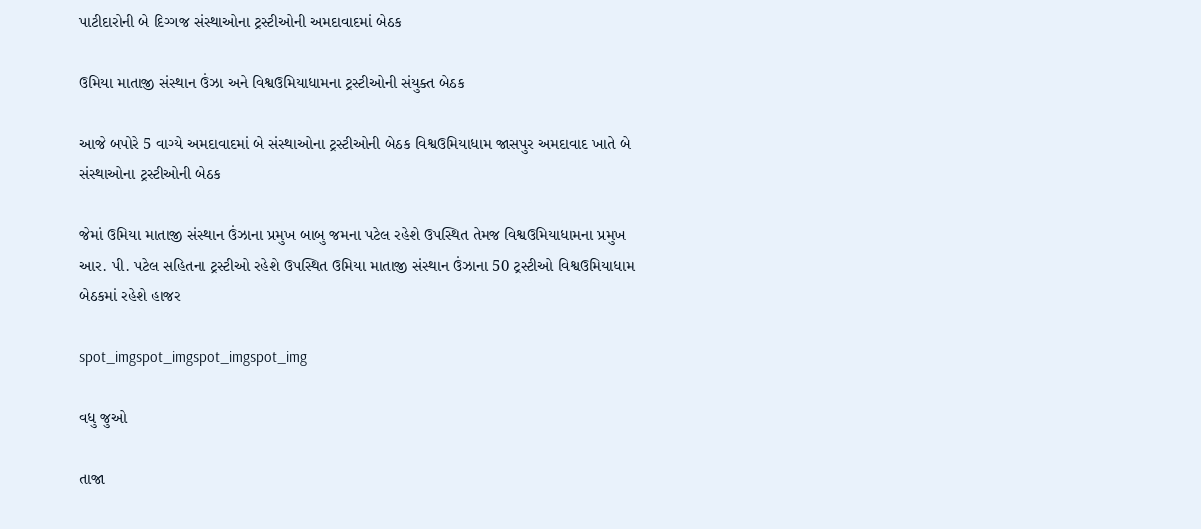પાટીદારોની બે દિગ્ગજ સંસ્થાઓના ટ્રસ્ટીઓની અમદાવાદમાં બેઠક

ઉમિયા માતાજી સંસ્થાન ઉંઝા અને વિશ્વઉમિયાધામના ટ્રસ્ટીઓની સંયુક્ત બેઠક

આજે બપોરે 5 વાગ્યે અમદાવાદમાં બે સંસ્થાઓના ટ્રસ્ટીઓની બેઠક વિશ્વઉમિયાધામ જાસપુર અમદાવાદ ખાતે બે સંસ્થાઓના ટ્રસ્ટીઓની બેઠક

જેમાં ઉમિયા માતાજી સંસ્થાન ઉંઝાના પ્રમુખ બાબુ જમના પટેલ રહેશે ઉપસ્થિત તેમજ વિશ્વઉમિયાધામના પ્રમુખ આર. પી. પટેલ સહિતના ટ્રસ્ટીઓ રહેશે ઉપસ્થિત ઉમિયા માતાજી સંસ્થાન ઉંઝાના 50 ટ્રસ્ટીઓ વિશ્વઉમિયાધામ બેઠકમાં રહેશે હાજર

spot_imgspot_imgspot_imgspot_img

વધુ જુઓ

તાજા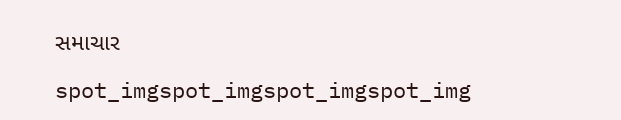સમાચાર

spot_imgspot_imgspot_imgspot_img